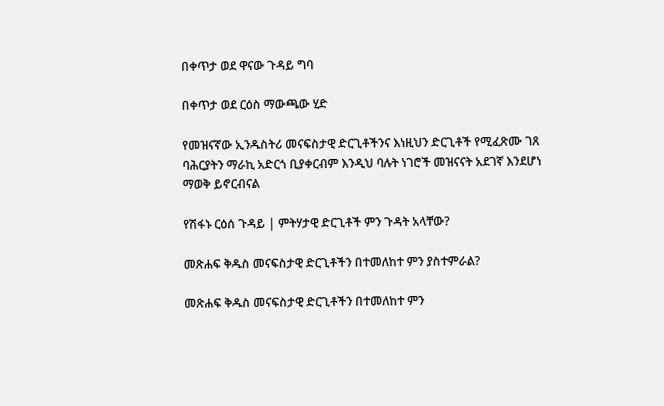በቀጥታ ወደ ዋናው ጉዳይ ግባ

በቀጥታ ወደ ርዕስ ማውጫው ሂድ

የመዝናኛው ኢንዱስትሪ መናፍስታዊ ድርጊቶችንና እነዚህን ድርጊቶች የሚፈጽሙ ገጸ ባሕርያትን ማራኪ አድርጎ ቢያቀርብም እንዲህ ባሉት ነገሮች መዝናናት አደገኛ እንደሆነ ማወቅ ይኖርብናል

የሽፋኑ ርዕሰ ጉዳይ | ምትሃታዊ ድርጊቶች ምን ጉዳት አላቸው?

መጽሐፍ ቅዱስ መናፍስታዊ ድርጊቶችን በተመለከተ ምን ያስተምራል?

መጽሐፍ ቅዱስ መናፍስታዊ ድርጊቶችን በተመለከተ ምን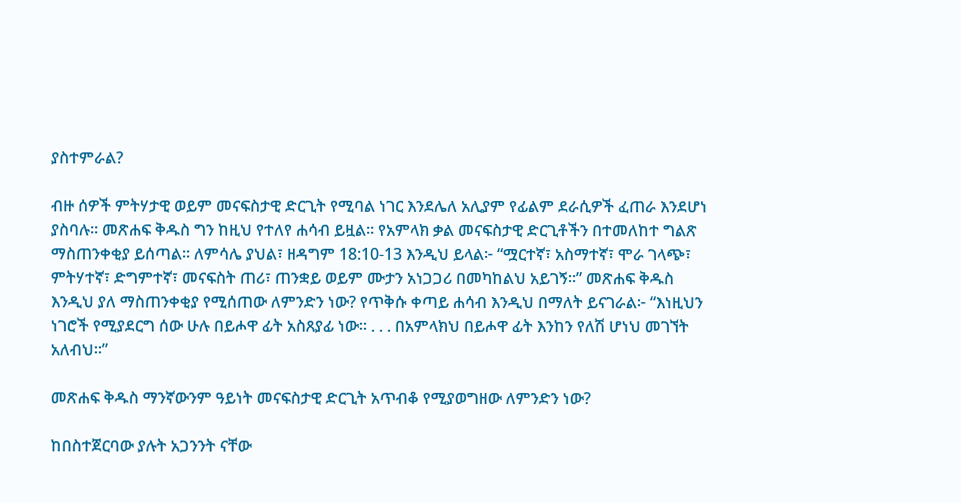ያስተምራል?

ብዙ ሰዎች ምትሃታዊ ወይም መናፍስታዊ ድርጊት የሚባል ነገር እንደሌለ አሊያም የፊልም ደራሲዎች ፈጠራ እንደሆነ ያስባሉ። መጽሐፍ ቅዱስ ግን ከዚህ የተለየ ሐሳብ ይዟል። የአምላክ ቃል መናፍስታዊ ድርጊቶችን በተመለከተ ግልጽ ማስጠንቀቂያ ይሰጣል። ለምሳሌ ያህል፣ ዘዳግም 18:10-13 እንዲህ ይላል፦ “ሟርተኛ፣ አስማተኛ፣ ሞራ ገላጭ፣ ምትሃተኛ፣ ድግምተኛ፣ መናፍስት ጠሪ፣ ጠንቋይ ወይም ሙታን አነጋጋሪ በመካከልህ አይገኝ።” መጽሐፍ ቅዱስ እንዲህ ያለ ማስጠንቀቂያ የሚሰጠው ለምንድን ነው? የጥቅሱ ቀጣይ ሐሳብ እንዲህ በማለት ይናገራል፦ “እነዚህን ነገሮች የሚያደርግ ሰው ሁሉ በይሖዋ ፊት አስጸያፊ ነው። . . . በአምላክህ በይሖዋ ፊት እንከን የለሽ ሆነህ መገኘት አለብህ።”

መጽሐፍ ቅዱስ ማንኛውንም ዓይነት መናፍስታዊ ድርጊት አጥብቆ የሚያወግዘው ለምንድን ነው?

ከበስተጀርባው ያሉት አጋንንት ናቸው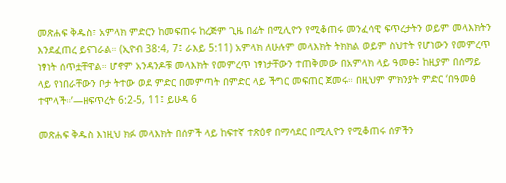መጽሐፍ ቅዱስ፣ አምላክ ምድርን ከመፍጠሩ ከረጅም ጊዜ በፊት በሚሊዮን የሚቆጠሩ መንፈሳዊ ፍጥረታትን ወይም መላእክትን እንደፈጠረ ይናገራል። (ኢዮብ 38:4, 7፤ ራእይ 5:11) አምላክ ለሁሉም መላእክት ትክክል ወይም ስህተት የሆነውን የመምረጥ ነፃነት ሰጥቷቸዋል። ሆኖም አንዳንዶቹ መላእክት የመምረጥ ነፃነታቸውን ተጠቅመው በአምላክ ላይ ዓመፁ፤ ከዚያም በሰማይ ላይ የነበራቸውን ቦታ ትተው ወደ ምድር በመምጣት በምድር ላይ ችግር መፍጠር ጀመሩ። በዚህም ምክንያት ምድር ‘በዓመፅ ተሞላች።’—ዘፍጥረት 6:2-5, 11፤ ይሁዳ 6

መጽሐፍ ቅዱስ እነዚህ ክፉ መላእክት በሰዎች ላይ ከፍተኛ ተጽዕኖ በማሳደር በሚሊዮን የሚቆጠሩ ሰዎችን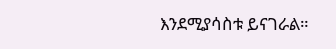እንደሚያሳስቱ ይናገራል።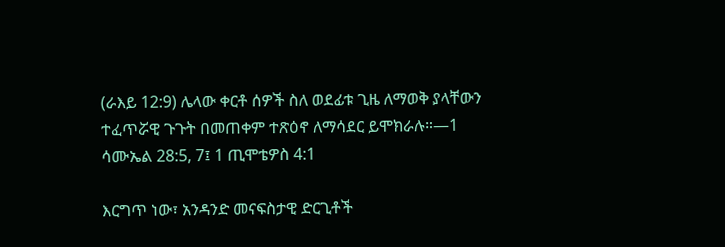(ራእይ 12:9) ሌላው ቀርቶ ሰዎች ስለ ወደፊቱ ጊዜ ለማወቅ ያላቸውን ተፈጥሯዊ ጉጉት በመጠቀም ተጽዕኖ ለማሳደር ይሞክራሉ።—1 ሳሙኤል 28:5, 7፤ 1 ጢሞቴዎስ 4:1

እርግጥ ነው፣ አንዳንድ መናፍስታዊ ድርጊቶች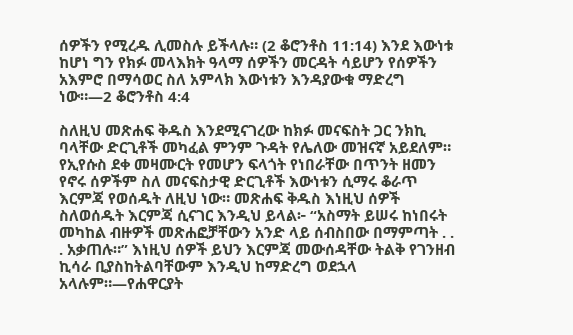ሰዎችን የሚረዱ ሊመስሉ ይችላሉ። (2 ቆሮንቶስ 11:14) እንደ እውነቱ ከሆነ ግን የክፉ መላእክት ዓላማ ሰዎችን መርዳት ሳይሆን የሰዎችን አእምሮ በማሳወር ስለ አምላክ እውነቱን እንዳያውቁ ማድረግ ነው።—2 ቆሮንቶስ 4:4

ስለዚህ መጽሐፍ ቅዱስ እንደሚናገረው ከክፉ መናፍስት ጋር ንክኪ ባላቸው ድርጊቶች መካፈል ምንም ጉዳት የሌለው መዝናኛ አይደለም። የኢየሱስ ደቀ መዛሙርት የመሆን ፍላጎት የነበራቸው በጥንት ዘመን የኖሩ ሰዎችም ስለ መናፍስታዊ ድርጊቶች እውነቱን ሲማሩ ቆራጥ እርምጃ የወሰዱት ለዚህ ነው። መጽሐፍ ቅዱስ እነዚህ ሰዎች ስለወሰዱት እርምጃ ሲናገር እንዲህ ይላል፦ “አስማት ይሠሩ ከነበሩት መካከል ብዙዎች መጽሐፎቻቸውን አንድ ላይ ሰብስበው በማምጣት . . . አቃጠሉ።” እነዚህ ሰዎች ይህን እርምጃ መውሰዳቸው ትልቅ የገንዘብ ኪሳራ ቢያስከትልባቸውም እንዲህ ከማድረግ ወደኋላ አላሉም።—የሐዋርያት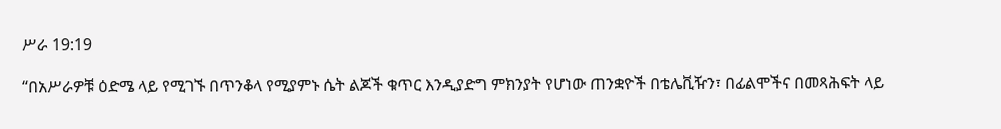ሥራ 19:19

“በአሥራዎቹ ዕድሜ ላይ የሚገኙ በጥንቆላ የሚያምኑ ሴት ልጆች ቁጥር እንዲያድግ ምክንያት የሆነው ጠንቋዮች በቴሌቪዥን፣ በፊልሞችና በመጻሕፍት ላይ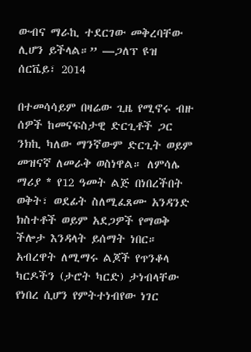ውብና ማራኪ ተደርገው መቅረባቸው ሊሆን ይችላል።” —ጋለፕ ዩዝ ሰርቬይ፣ 2014

በተመሳሳይም በዛሬው ጊዜ የሚኖሩ ብዙ ሰዎች ከመናፍስታዊ ድርጊቶች ጋር ንክኪ ካለው ማንኛውም ድርጊት ወይም መዝናኛ ለመራቅ ወስነዋል። ለምሳሌ ማሪያ * የ12 ዓመት ልጅ በነበረችበት ወቅት፣ ወደፊት ስለሚፈጸሙ አንዳንድ ክስተቶች ወይም አደጋዎች የማወቅ ችሎታ እንዳላት ይሰማት ነበር። አብረዋት ለሚማሩ ልጆች የጥንቆላ ካርዶችን (ታሮት ካርድ) ታነብላቸው የነበረ ሲሆን የምትተነብየው ነገር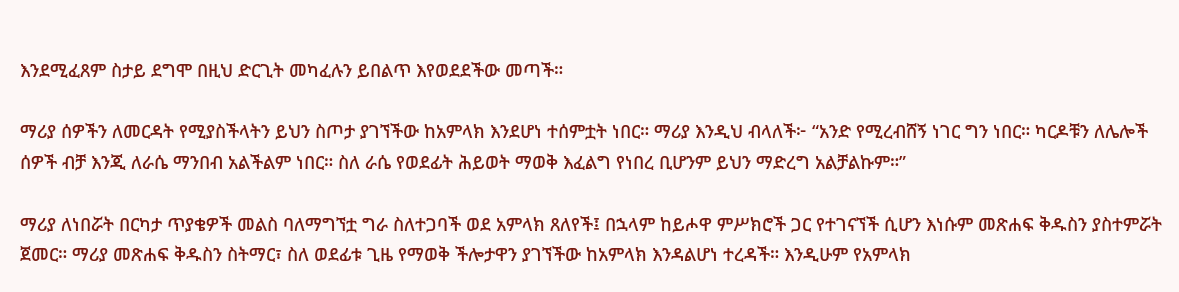እንደሚፈጸም ስታይ ደግሞ በዚህ ድርጊት መካፈሉን ይበልጥ እየወደደችው መጣች።

ማሪያ ሰዎችን ለመርዳት የሚያስችላትን ይህን ስጦታ ያገኘችው ከአምላክ እንደሆነ ተሰምቷት ነበር። ማሪያ እንዲህ ብላለች፦ “አንድ የሚረብሸኝ ነገር ግን ነበር። ካርዶቹን ለሌሎች ሰዎች ብቻ እንጂ ለራሴ ማንበብ አልችልም ነበር። ስለ ራሴ የወደፊት ሕይወት ማወቅ እፈልግ የነበረ ቢሆንም ይህን ማድረግ አልቻልኩም።”

ማሪያ ለነበሯት በርካታ ጥያቄዎች መልስ ባለማግኘቷ ግራ ስለተጋባች ወደ አምላክ ጸለየች፤ በኋላም ከይሖዋ ምሥክሮች ጋር የተገናኘች ሲሆን እነሱም መጽሐፍ ቅዱስን ያስተምሯት ጀመር። ማሪያ መጽሐፍ ቅዱስን ስትማር፣ ስለ ወደፊቱ ጊዜ የማወቅ ችሎታዋን ያገኘችው ከአምላክ እንዳልሆነ ተረዳች። እንዲሁም የአምላክ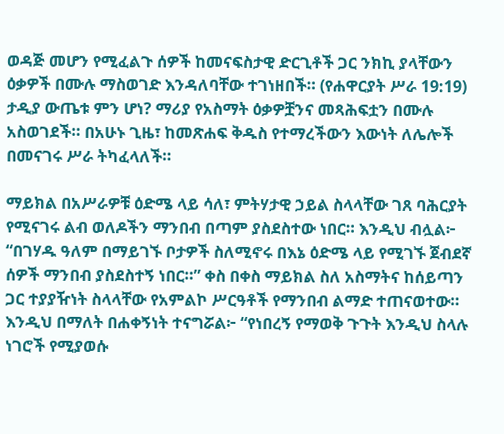ወዳጅ መሆን የሚፈልጉ ሰዎች ከመናፍስታዊ ድርጊቶች ጋር ንክኪ ያላቸውን ዕቃዎች በሙሉ ማስወገድ እንዳለባቸው ተገነዘበች። (የሐዋርያት ሥራ 19:19) ታዲያ ውጤቱ ምን ሆነ? ማሪያ የአስማት ዕቃዎቿንና መጻሕፍቷን በሙሉ አስወገደች። በአሁኑ ጊዜ፣ ከመጽሐፍ ቅዱስ የተማረችውን እውነት ለሌሎች በመናገሩ ሥራ ትካፈላለች።

ማይክል በአሥራዎቹ ዕድሜ ላይ ሳለ፣ ምትሃታዊ ኃይል ስላላቸው ገጸ ባሕርያት የሚናገሩ ልብ ወለዶችን ማንበብ በጣም ያስደስተው ነበር። እንዲህ ብሏል፦ “በገሃዱ ዓለም በማይገኙ ቦታዎች ስለሚኖሩ በእኔ ዕድሜ ላይ የሚገኙ ጀብደኛ ሰዎች ማንበብ ያስደስተኝ ነበር።” ቀስ በቀስ ማይክል ስለ አስማትና ከሰይጣን ጋር ተያያዥነት ስላላቸው የአምልኮ ሥርዓቶች የማንበብ ልማድ ተጠናወተው። እንዲህ በማለት በሐቀኝነት ተናግሯል፦ “የነበረኝ የማወቅ ጉጉት እንዲህ ስላሉ ነገሮች የሚያወሱ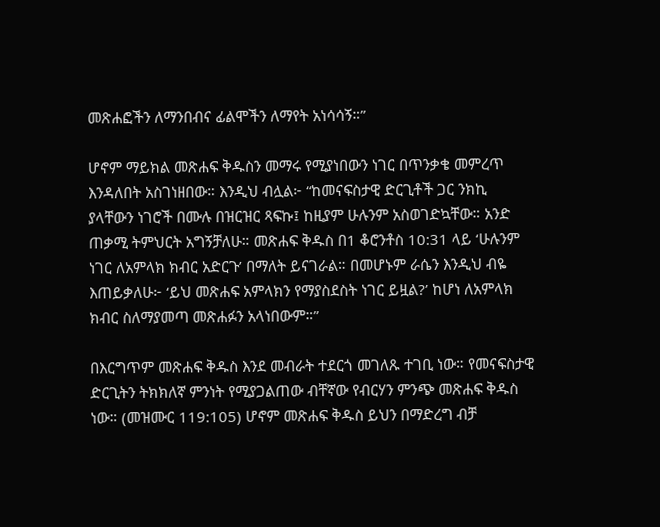መጽሐፎችን ለማንበብና ፊልሞችን ለማየት አነሳሳኝ።”

ሆኖም ማይክል መጽሐፍ ቅዱስን መማሩ የሚያነበውን ነገር በጥንቃቄ መምረጥ እንዳለበት አስገነዘበው። እንዲህ ብሏል፦ “ከመናፍስታዊ ድርጊቶች ጋር ንክኪ ያላቸውን ነገሮች በሙሉ በዝርዝር ጻፍኩ፤ ከዚያም ሁሉንም አስወገድኳቸው። አንድ ጠቃሚ ትምህርት አግኝቻለሁ። መጽሐፍ ቅዱስ በ1 ቆሮንቶስ 10:31 ላይ ‘ሁሉንም ነገር ለአምላክ ክብር አድርጉ’ በማለት ይናገራል። በመሆኑም ራሴን እንዲህ ብዬ እጠይቃለሁ፦ ‘ይህ መጽሐፍ አምላክን የማያስደስት ነገር ይዟል?’ ከሆነ ለአምላክ ክብር ስለማያመጣ መጽሐፉን አላነበውም።”

በእርግጥም መጽሐፍ ቅዱስ እንደ መብራት ተደርጎ መገለጹ ተገቢ ነው። የመናፍስታዊ ድርጊትን ትክክለኛ ምንነት የሚያጋልጠው ብቸኛው የብርሃን ምንጭ መጽሐፍ ቅዱስ ነው። (መዝሙር 119:105) ሆኖም መጽሐፍ ቅዱስ ይህን በማድረግ ብቻ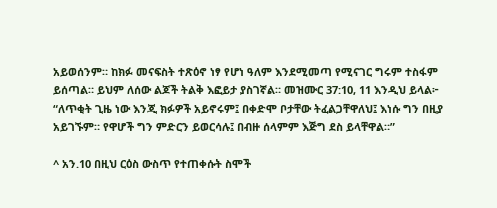አይወሰንም። ከክፉ መናፍስት ተጽዕኖ ነፃ የሆነ ዓለም እንደሚመጣ የሚናገር ግሩም ተስፋም ይሰጣል። ይህም ለሰው ልጆች ትልቅ እፎይታ ያስገኛል። መዝሙር 37:10, 11 እንዲህ ይላል፦ “ለጥቂት ጊዜ ነው እንጂ ክፉዎች አይኖሩም፤ በቀድሞ ቦታቸው ትፈልጋቸዋለህ፤ እነሱ ግን በዚያ አይገኙም። የዋሆች ግን ምድርን ይወርሳሉ፤ በብዙ ሰላምም እጅግ ደስ ይላቸዋል።”

^ አን.10 በዚህ ርዕስ ውስጥ የተጠቀሱት ስሞች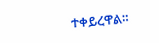ተቀይረዋል።